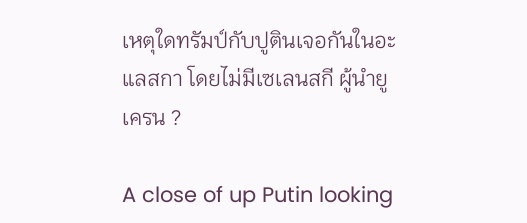เหตุใดทรัมป์กับปูตินเจอกันในอะแลสกา โดยไม่มีเซเลนสกี ผู้นำยูเครน ?

A close of up Putin looking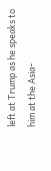left at Trump as he speaks to him at the Asia-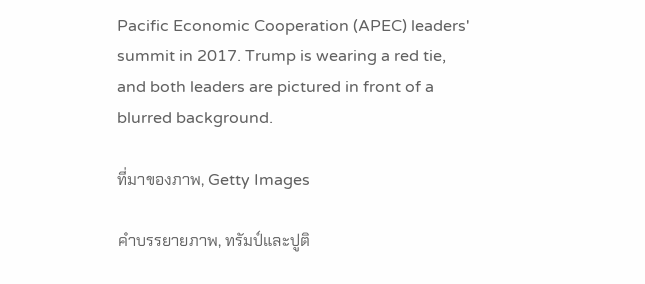Pacific Economic Cooperation (APEC) leaders' summit in 2017. Trump is wearing a red tie, and both leaders are pictured in front of a blurred background.

ที่มาของภาพ, Getty Images

คำบรรยายภาพ, ทรัมป์และปูติ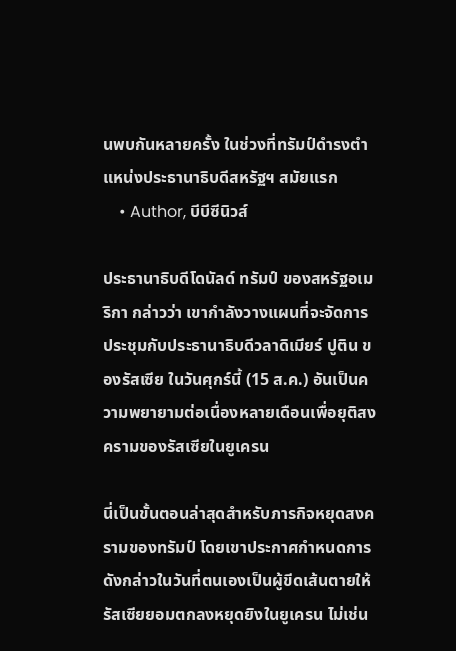นพบกันหลายครั้ง ในช่วงที่ทรัมป์ดำรงตำแหน่งประธานาธิบดีสหรัฐฯ สมัยแรก
    • Author, บีบีซีนิวส์

ประธานาธิบดีโดนัลด์ ทรัมป์ ของสหรัฐอเมริกา กล่าวว่า เขากำลังวางแผนที่จะจัดการประชุมกับประธานาธิบดีวลาดิเมียร์ ปูติน ของรัสเซีย ในวันศุกร์นี้ (15 ส.ค.) อันเป็นความพยายามต่อเนื่องหลายเดือนเพื่อยุติสงครามของรัสเซียในยูเครน

นี่เป็นขั้นตอนล่าสุดสำหรับภารกิจหยุดสงครามของทรัมป์ โดยเขาประกาศกำหนดการดังกล่าวในวันที่ตนเองเป็นผู้ขีดเส้นตายให้รัสเซียยอมตกลงหยุดยิงในยูเครน ไม่เช่น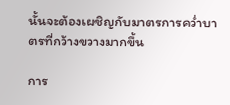นั้นจะต้องเผชิญกับมาตรการคว่ำบาตรที่กว้างขวางมากขึ้น

การ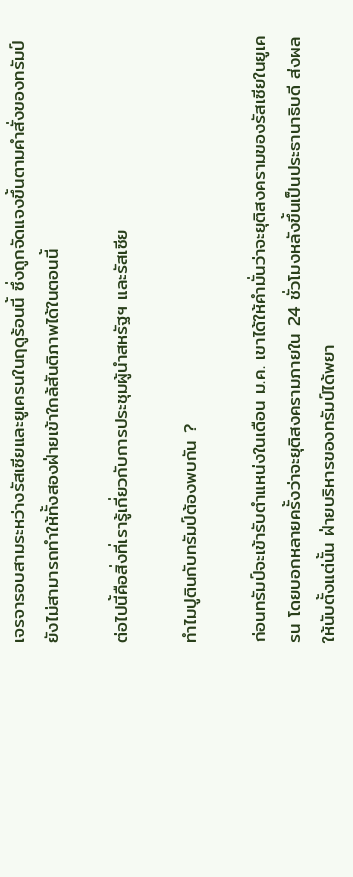เจรจารอบสามระหว่างรัสเซียและยูเครนในฤดูร้อนนี้ ซึ่งถูกจัดแจงขึ้นตามคำสั่งของทรัมป์ ยังไม่สามารถทำให้ทั้งสองฝ่ายเข้าใกล้สันติภาพได้ในตอนนี้

ต่อไปนี้คือสิ่งที่เรารู้เกี่ยวกับการประชุมผู้นำสหรัฐฯ และรัสเซีย

ทำไมปูตินกับทรัมป์ต้องพบกัน ?

ก่อนทรัมป์จะเข้ารับตำแหน่งในเดือน ม.ค. เขาได้ให้คำมั่นว่าจะยุติสงครามของรัสเซียในยูเครน โดยบอกหลายครั้งว่าจะยุติสงครามภายใน 24 ชั่วโมงหลังขึ้นเป็นประธานาธิบดี ส่งผลให้นับตั้งแต่นั้น ฝ่ายบริหารของทรัมป์ได้พยา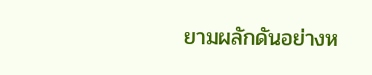ยามผลักดันอย่างห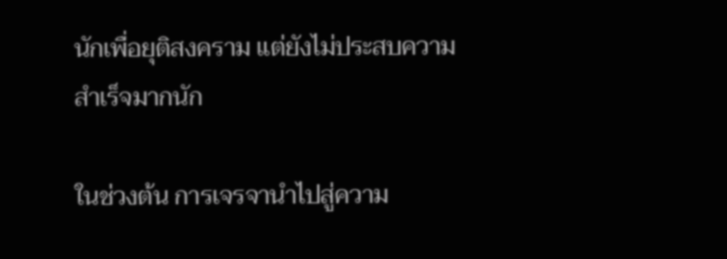นักเพื่อยุติสงคราม แต่ยังไม่ประสบความสำเร็จมากนัก

ในช่วงต้น การเจรจานำไปสู่ความ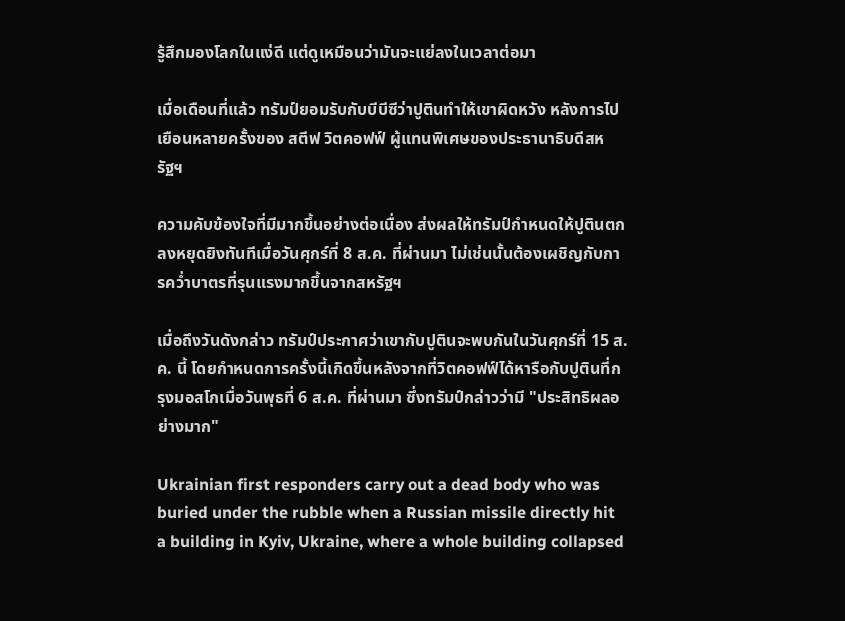รู้สึกมองโลกในแง่ดี แต่ดูเหมือนว่ามันจะแย่ลงในเวลาต่อมา

เมื่อเดือนที่แล้ว ทรัมป์ยอมรับกับบีบีซีว่าปูตินทำให้เขาผิดหวัง หลังการไปเยือนหลายครั้งของ สตีฟ วิตคอฟฟ์ ผู้แทนพิเศษของประธานาธิบดีสหรัฐฯ

ความคับข้องใจที่มีมากขึ้นอย่างต่อเนื่อง ส่งผลให้ทรัมป์กำหนดให้ปูตินตกลงหยุดยิงทันทีเมื่อวันศุกร์ที่ 8 ส.ค. ที่ผ่านมา ไม่เช่นนั้นต้องเผชิญกับการคว่ำบาตรที่รุนแรงมากขึ้นจากสหรัฐฯ

เมื่อถึงวันดังกล่าว ทรัมป์ประกาศว่าเขากับปูตินจะพบกันในวันศุกร์ที่ 15 ส.ค. นี้ โดยกำหนดการครั้งนี้เกิดขึ้นหลังจากที่วิตคอฟฟ์ได้หารือกับปูตินที่กรุงมอสโกเมื่อวันพุธที่ 6 ส.ค. ที่ผ่านมา ซึ่งทรัมป์กล่าวว่ามี "ประสิทธิผลอย่างมาก"

Ukrainian first responders carry out a dead body who was buried under the rubble when a Russian missile directly hit a building in Kyiv, Ukraine, where a whole building collapsed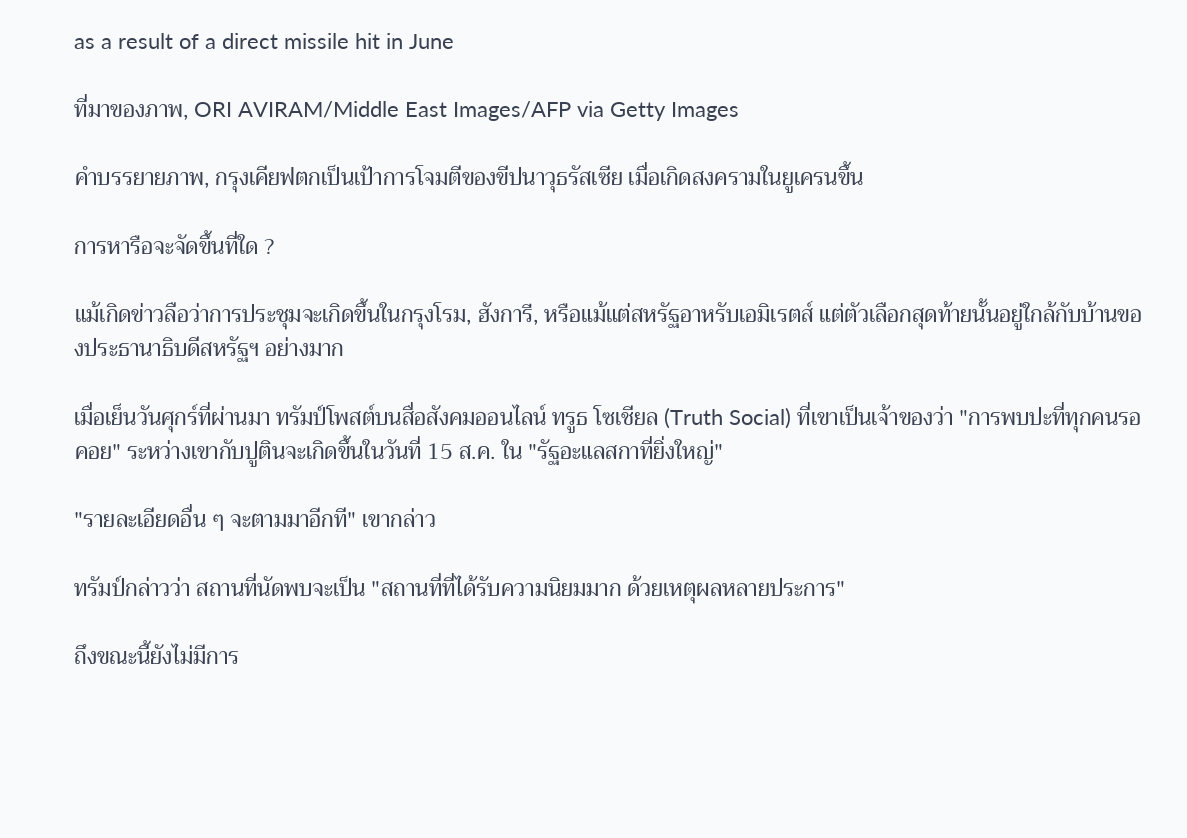as a result of a direct missile hit in June

ที่มาของภาพ, ORI AVIRAM/Middle East Images/AFP via Getty Images

คำบรรยายภาพ, กรุงเคียฟตกเป็นเป้าการโจมตีของขีปนาวุธรัสเซีย เมื่อเกิดสงครามในยูเครนขึ้น

การหารือจะจัดขึ้นที่ใด ?

แม้เกิดข่าวลือว่าการประชุมจะเกิดขึ้นในกรุงโรม, ฮังการี, หรือแม้แต่สหรัฐอาหรับเอมิเรตส์ แต่ตัวเลือกสุดท้ายนั้นอยู่ใกล้กับบ้านของประธานาธิบดีสหรัฐฯ อย่างมาก

เมื่อเย็นวันศุกร์ที่ผ่านมา ทรัมป์โพสต์บนสื่อสังคมออนไลน์ ทรูธ โซเชียล (Truth Social) ที่เขาเป็นเจ้าของว่า "การพบปะที่ทุกคนรอคอย" ระหว่างเขากับปูตินจะเกิดขึ้นในวันที่ 15 ส.ค. ใน "รัฐอะแลสกาที่ยิ่งใหญ่"

"รายละเอียดอื่น ๆ จะตามมาอีกที" เขากล่าว

ทรัมป์กล่าวว่า สถานที่นัดพบจะเป็น "สถานที่ที่ได้รับความนิยมมาก ด้วยเหตุผลหลายประการ"

ถึงขณะนี้ยังไม่มีการ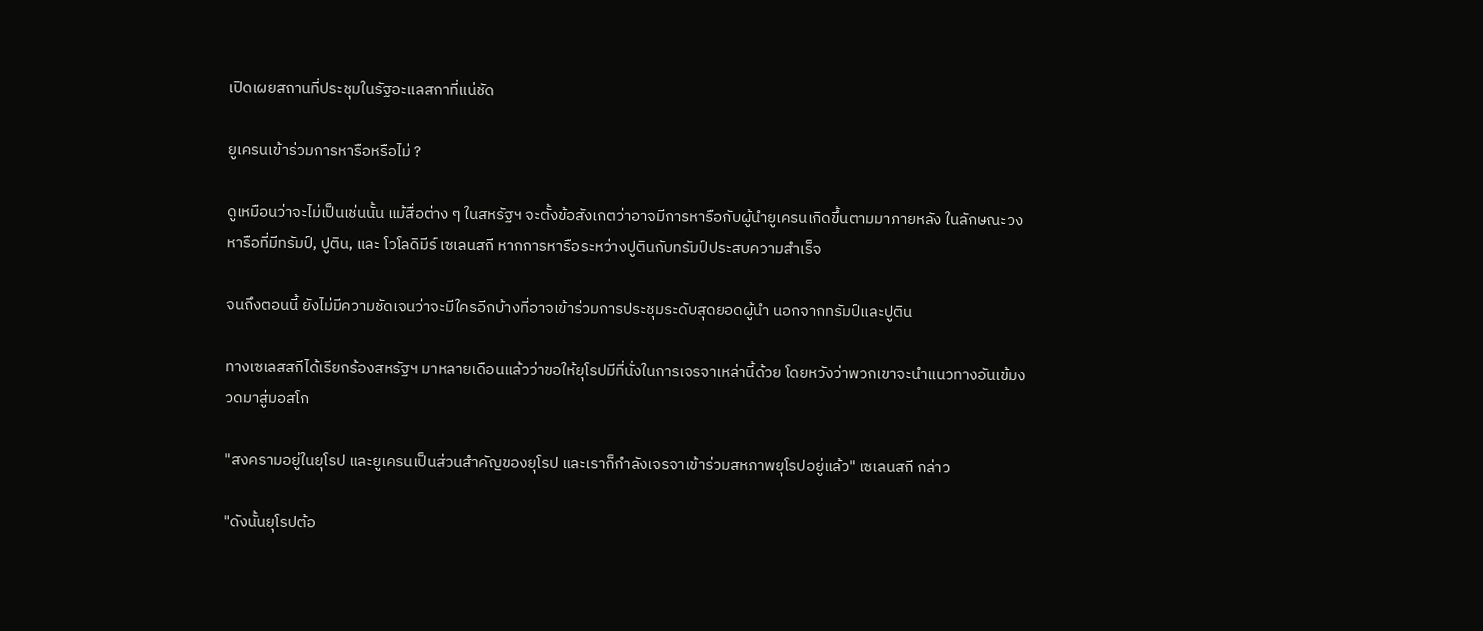เปิดเผยสถานที่ประชุมในรัฐอะแลสกาที่แน่ชัด

ยูเครนเข้าร่วมการหารือหรือไม่ ?

ดูเหมือนว่าจะไม่เป็นเช่นนั้น แม้สื่อต่าง ๆ ในสหรัฐฯ จะตั้งข้อสังเกตว่าอาจมีการหารือกับผู้นำยูเครนเกิดขึ้นตามมาภายหลัง ในลักษณะวงหารือที่มีทรัมป์, ปูติน, และ โวโลดิมีร์ เซเลนสกี หากการหารือระหว่างปูตินกับทรัมป์ประสบความสำเร็จ

จนถึงตอนนี้ ยังไม่มีความชัดเจนว่าจะมีใครอีกบ้างที่อาจเข้าร่วมการประชุมระดับสุดยอดผู้นำ นอกจากทรัมป์และปูติน

ทางเซเลสสกีได้เรียกร้องสหรัฐฯ มาหลายเดือนแล้วว่าขอให้ยุโรปมีที่นั่งในการเจรจาเหล่านี้ด้วย โดยหวังว่าพวกเขาจะนำแนวทางอันเข้มงวดมาสู่มอสโก

"สงครามอยู่ในยุโรป และยูเครนเป็นส่วนสำคัญของยุโรป และเราก็กำลังเจรจาเข้าร่วมสหภาพยุโรปอยู่แล้ว" เซเลนสกี กล่าว

"ดังนั้นยุโรปต้อ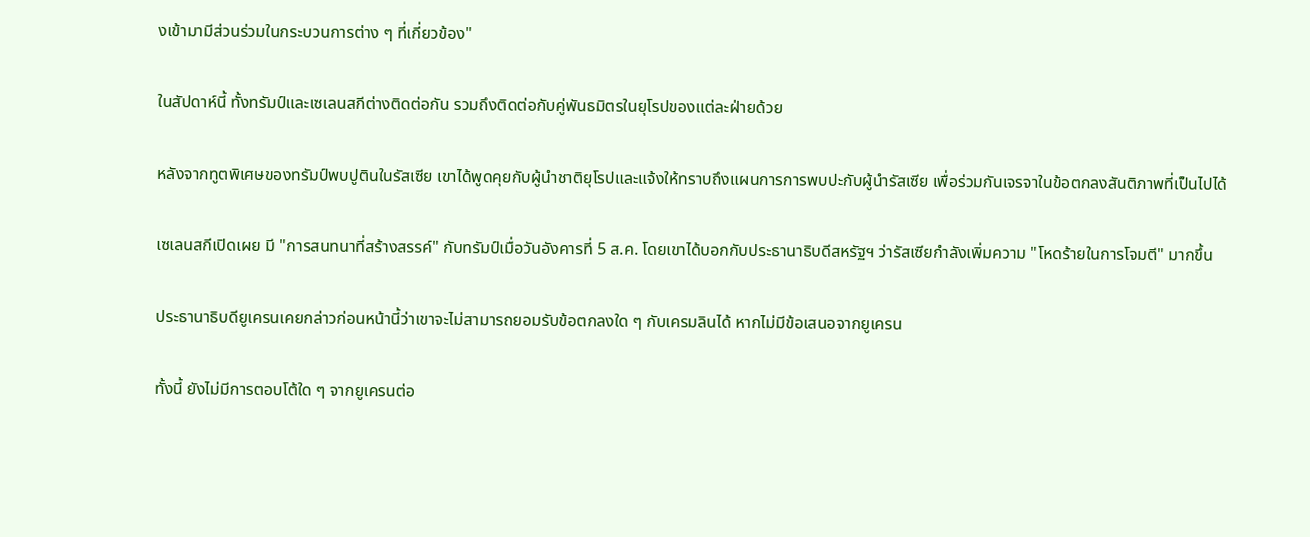งเข้ามามีส่วนร่วมในกระบวนการต่าง ๆ ที่เกี่ยวข้อง"

ในสัปดาห์นี้ ทั้งทรัมป์และเซเลนสกีต่างติดต่อกัน รวมถึงติดต่อกับคู่พันธมิตรในยุโรปของแต่ละฝ่ายด้วย

หลังจากทูตพิเศษของทรัมป์พบปูตินในรัสเซีย เขาได้พูดคุยกับผู้นำชาติยุโรปและแจ้งให้ทราบถึงแผนการการพบปะกับผู้นำรัสเซีย เพื่อร่วมกันเจรจาในข้อตกลงสันติภาพที่เป็นไปได้

เซเลนสกีเปิดเผย มี "การสนทนาที่สร้างสรรค์" กับทรัมป์เมื่อวันอังคารที่ 5 ส.ค. โดยเขาได้บอกกับประธานาธิบดีสหรัฐฯ ว่ารัสเซียกำลังเพิ่มความ "โหดร้ายในการโจมตี" มากขึ้น

ประธานาธิบดียูเครนเคยกล่าวก่อนหน้านี้ว่าเขาจะไม่สามารถยอมรับข้อตกลงใด ๆ กับเครมลินได้ หากไม่มีข้อเสนอจากยูเครน

ทั้งนี้ ยังไม่มีการตอบโต้ใด ๆ จากยูเครนต่อ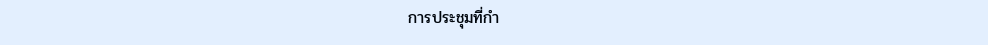การประชุมที่กำ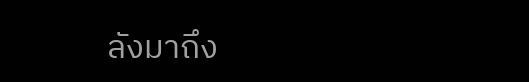ลังมาถึง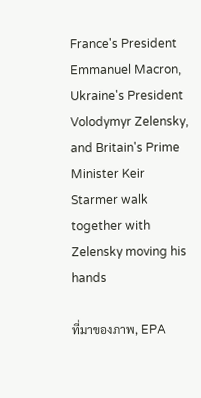France's President Emmanuel Macron, Ukraine's President Volodymyr Zelensky, and Britain's Prime Minister Keir Starmer walk together with Zelensky moving his hands

ที่มาของภาพ, EPA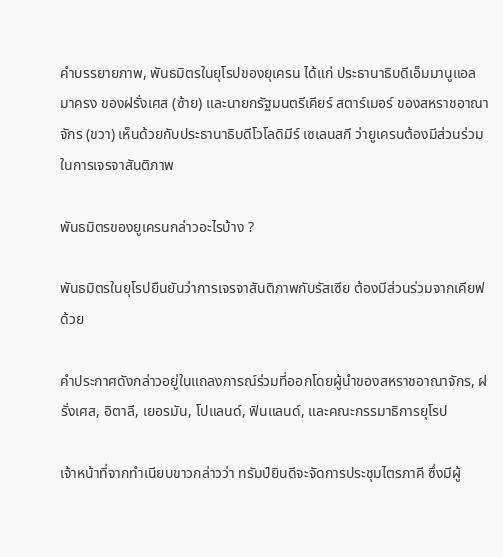คำบรรยายภาพ, พันธมิตรในยุโรปของยุเครน ได้แก่ ประธานาธิบดีเอ็มมานูแอล มาครง ของฝรั่งเศส (ซ้าย) และนายกรัฐมนตรีเคียร์ สตาร์เมอร์ ของสหราชอาณาจักร (ขวา) เห็นด้วยกับประธานาธิบดีโวโลดิมีร์ เซเลนสกี ว่ายูเครนต้องมีส่วนร่วมในการเจรจาสันติภาพ

พันธมิตรของยูเครนกล่าวอะไรบ้าง ?

พันธมิตรในยุโรปยืนยันว่าการเจรจาสันติภาพกับรัสเซีย ต้องมีส่วนร่วมจากเคียฟด้วย

คำประกาศดังกล่าวอยู่ในแถลงการณ์ร่วมที่ออกโดยผู้นำของสหราชอาณาจักร, ฝรั่งเศส, อิตาลี, เยอรมัน, โปแลนด์, ฟินแลนด์, และคณะกรรมาธิการยุโรป

เจ้าหน้าที่จากทำเนียบขาวกล่าวว่า ทรัมป์ยินดีจะจัดการประชุมไตรภาคี ซึ่งมีผู้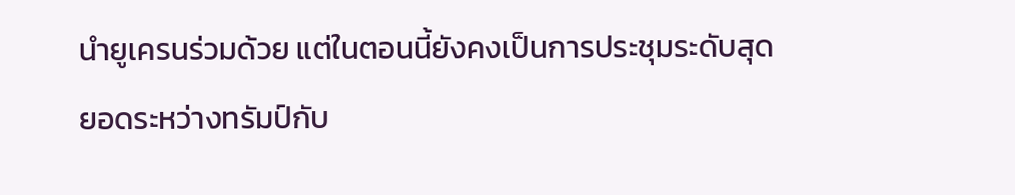นำยูเครนร่วมด้วย แต่ในตอนนี้ยังคงเป็นการประชุมระดับสุดยอดระหว่างทรัมป์กับ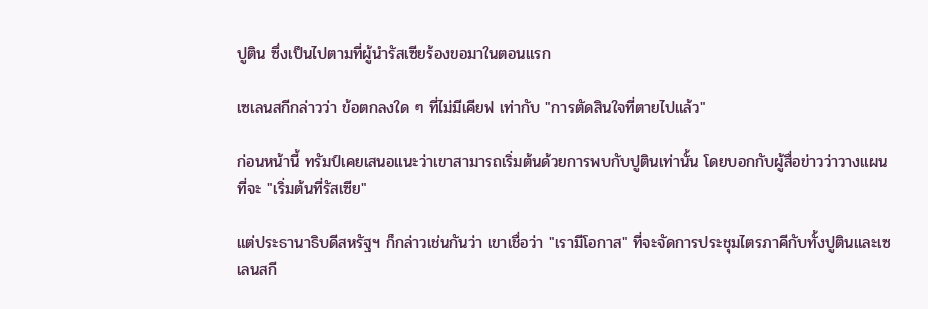ปูติน ซึ่งเป็นไปตามที่ผู้นำรัสเซียร้องขอมาในตอนแรก

เซเลนสกีกล่าวว่า ข้อตกลงใด ๆ ที่ไม่มีเคียฟ เท่ากับ "การตัดสินใจที่ตายไปแล้ว"

ก่อนหน้านี้ ทรัมป์เคยเสนอแนะว่าเขาสามารถเริ่มต้นด้วยการพบกับปูตินเท่านั้น โดยบอกกับผู้สื่อข่าวว่าวางแผนที่จะ "เริ่มต้นที่รัสเซีย"

แต่ประธานาธิบดีสหรัฐฯ ก็กล่าวเช่นกันว่า เขาเชื่อว่า "เรามีโอกาส" ที่จะจัดการประชุมไตรภาคีกับทั้งปูตินและเซเลนสกี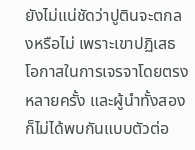ยังไม่แน่ชัดว่าปูตินจะตกลงหรือไม่ เพราะเขาปฏิเสธโอกาสในการเจรจาโดยตรงหลายครั้ง และผู้นำทั้งสองก็ไม่ได้พบกันแบบตัวต่อ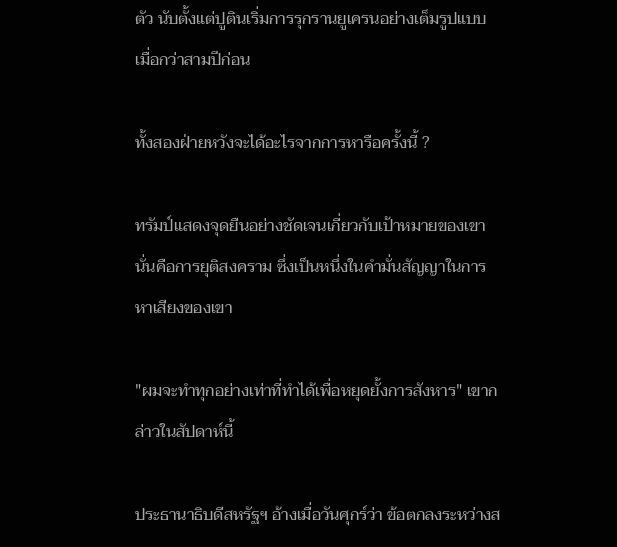ตัว นับตั้งแต่ปูตินเริ่มการรุกรานยูเครนอย่างเต็มรูปแบบเมื่อกว่าสามปีก่อน

ทั้งสองฝ่ายหวังจะได้อะไรจากการหารือครั้งนี้ ?

ทรัมป์แสดงจุดยืนอย่างชัดเจนเกี่ยวกับเป้าหมายของเขา นั่นคือการยุติสงคราม ซึ่งเป็นหนึ่งในคำมั่นสัญญาในการหาเสียงของเขา

"ผมจะทำทุกอย่างเท่าที่ทำได้เพื่อหยุดยั้งการสังหาร" เขากล่าวในสัปดาห์นี้

ประธานาธิบดีสหรัฐฯ อ้างเมื่อวันศุกร์ว่า ข้อตกลงระหว่างส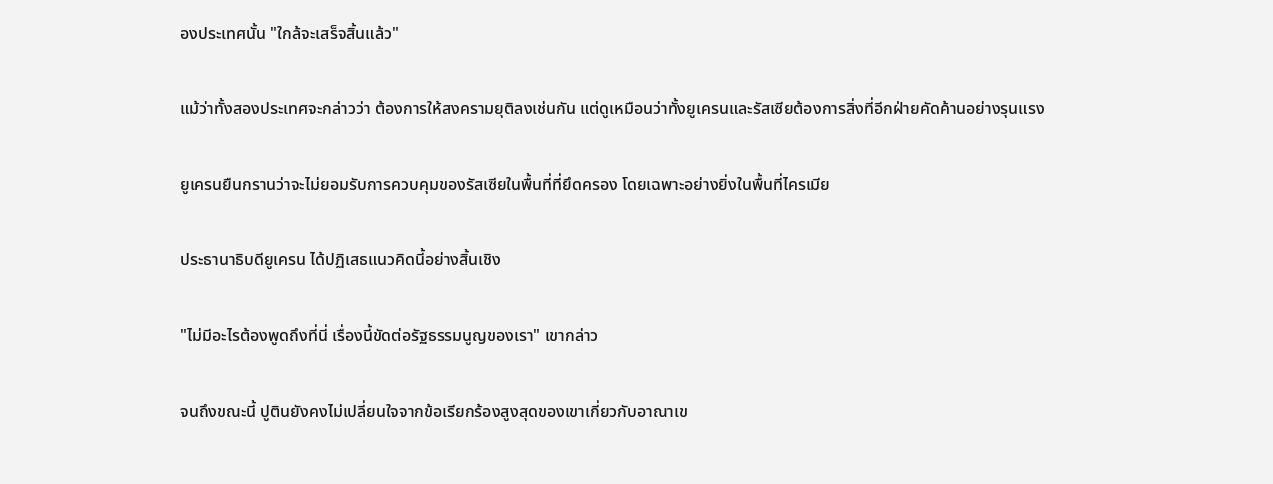องประเทศนั้น "ใกล้จะเสร็จสิ้นแล้ว"

แม้ว่าทั้งสองประเทศจะกล่าวว่า ต้องการให้สงครามยุติลงเช่นกัน แต่ดูเหมือนว่าทั้งยูเครนและรัสเซียต้องการสิ่งที่อีกฝ่ายคัดค้านอย่างรุนแรง

ยูเครนยืนกรานว่าจะไม่ยอมรับการควบคุมของรัสเซียในพื้นที่ที่ยึดครอง โดยเฉพาะอย่างยิ่งในพื้นที่ไครเมีย

ประธานาธิบดียูเครน ได้ปฏิเสธแนวคิดนี้อย่างสิ้นเชิง

"ไม่มีอะไรต้องพูดถึงที่นี่ เรื่องนี้ขัดต่อรัฐธรรมนูญของเรา" เขากล่าว

จนถึงขณะนี้ ปูตินยังคงไม่เปลี่ยนใจจากข้อเรียกร้องสูงสุดของเขาเกี่ยวกับอาณาเข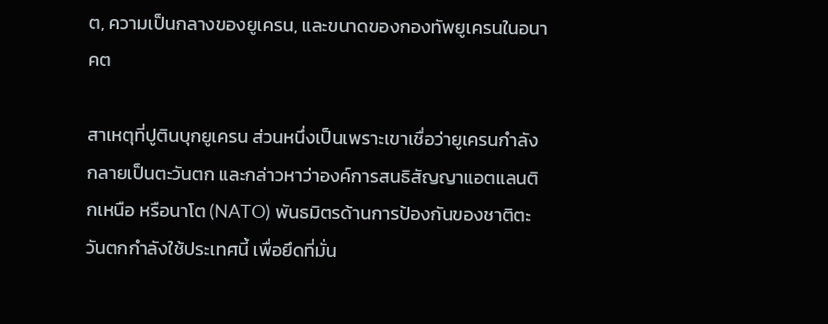ต, ความเป็นกลางของยูเครน, และขนาดของกองทัพยูเครนในอนาคต

สาเหตุที่ปูตินบุกยูเครน ส่วนหนึ่งเป็นเพราะเขาเชื่อว่ายูเครนกำลังกลายเป็นตะวันตก และกล่าวหาว่าองค์การสนธิสัญญาแอตแลนติกเหนือ หรือนาโต (NATO) พันธมิตรด้านการป้องกันของชาติตะวันตกกำลังใช้ประเทศนี้ เพื่อยึดที่มั่น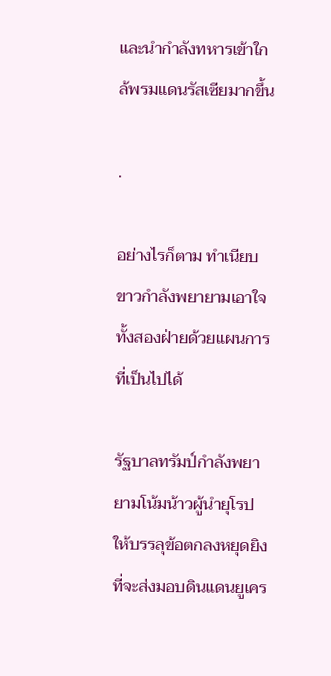และนำกำลังทหารเข้าใกล้พรมแดนรัสเซียมากขึ้น

.

อย่างไรก็ตาม ทำเนียบขาวกำลังพยายามเอาใจทั้งสองฝ่ายด้วยแผนการที่เป็นไปได้

รัฐบาลทรัมป์กำลังพยายามโน้มน้าวผู้นำยุโรปให้บรรลุข้อตกลงหยุดยิงที่จะส่งมอบดินแดนยูเคร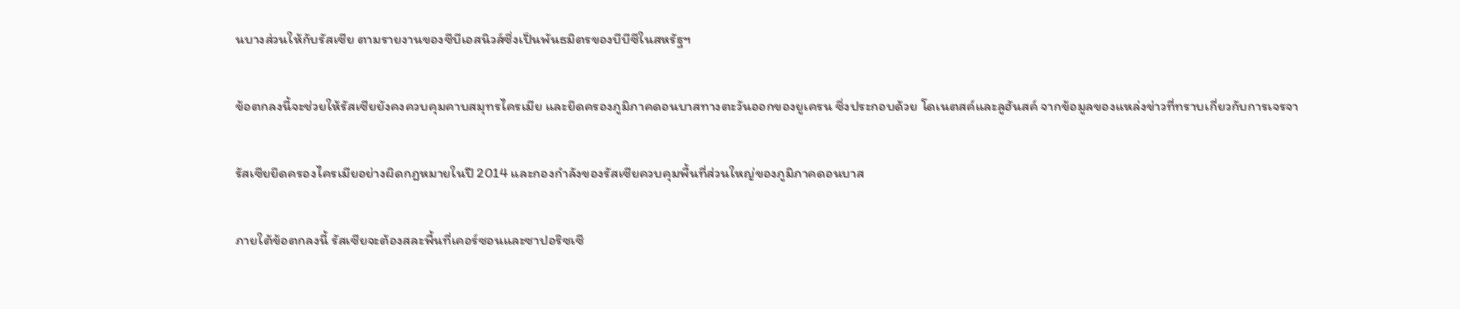นบางส่วนให้กับรัสเซีย ตามรายงานของซีบีเอสนิวส์ซึ่งเป็นพันธมิตรของบีบีซีในสหรัฐฯ

ข้อตกลงนี้จะช่วยให้รัสเซียยังคงควบคุมคาบสมุทรไครเมีย และยึดครองภูมิภาคดอนบาสทางตะวันออกของยูเครน ซึ่งประกอบด้วย โดเนตสค์และลูฮันสค์ จากข้อมูลของแหล่งข่าวที่ทราบเกี่ยวกับการเจรจา

รัสเซียยึดครองไครเมียอย่างผิดกฎหมายในปี 2014 และกองกำลังของรัสเซียควบคุมพื้นที่ส่วนใหญ่ของภูมิภาคดอนบาส

ภายใต้ข้อตกลงนี้ รัสเซียจะต้องสละพื้นที่เคอร์ซอนและซาปอริซเซี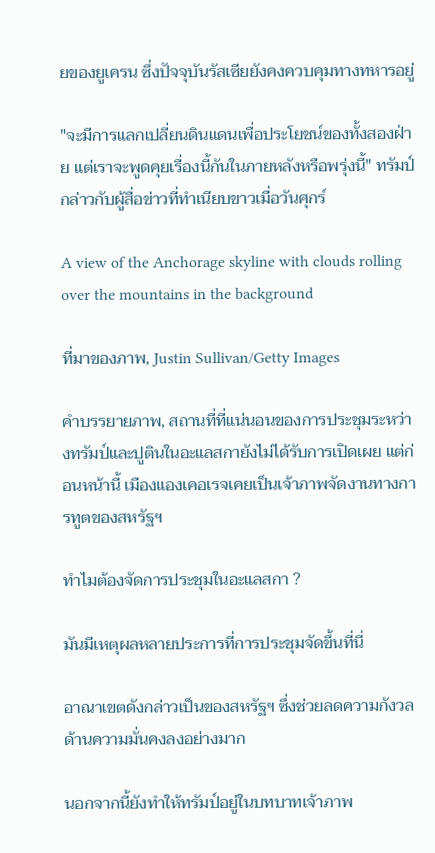ยของยูเครน ซึ่งปัจจุบันรัสเซียยังคงควบคุมทางทหารอยู่

"จะมีการแลกเปลี่ยนดินแดนเพื่อประโยชน์ของทั้งสองฝ่าย แต่เราจะพูดคุยเรื่องนี้กันในภายหลังหรือพรุ่งนี้" ทรัมป์กล่าวกับผู้สื่อข่าวที่ทำเนียบขาวเมื่อวันศุกร์

A view of the Anchorage skyline with clouds rolling over the mountains in the background

ที่มาของภาพ, Justin Sullivan/Getty Images

คำบรรยายภาพ, สถานที่ที่แน่นอนของการประชุมระหว่างทรัมป์และปูตินในอะแลสกายังไม่ได้รับการเปิดเผย แต่ก่อนหน้านี้ เมืองแองเคอเรจเคยเป็นเจ้าภาพจัดงานทางการทูตของสหรัฐฯ

ทำไมต้องจัดการประชุมในอะแลสกา ?

มันมีเหตุผลหลายประการที่การประชุมจัดขึ้นที่นี่

อาณาเขตดังกล่าวเป็นของสหรัฐฯ ซึ่งช่วยลดความกังวลด้านความมั่นคงลงอย่างมาก

นอกจากนี้ยังทำให้ทรัมป์อยู่ในบทบาทเจ้าภาพ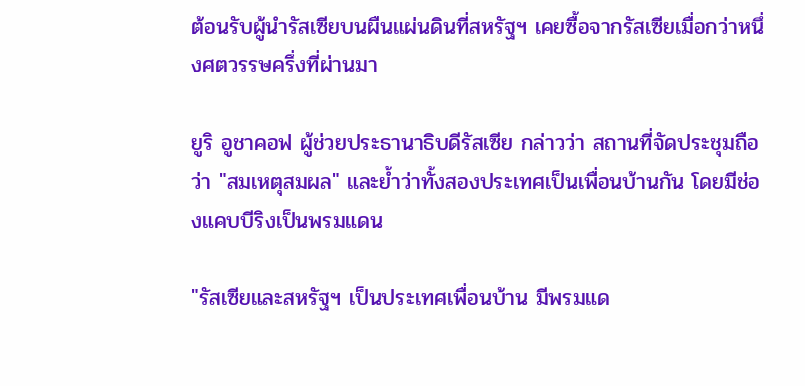ต้อนรับผู้นำรัสเซียบนผืนแผ่นดินที่สหรัฐฯ เคยซื้อจากรัสเซียเมื่อกว่าหนึ่งศตวรรษครึ่งที่ผ่านมา

ยูริ อูชาคอฟ ผู้ช่วยประธานาธิบดีรัสเซีย กล่าวว่า สถานที่จัดประชุมถือว่า "สมเหตุสมผล" และย้ำว่าทั้งสองประเทศเป็นเพื่อนบ้านกัน โดยมีช่องแคบบีริงเป็นพรมแดน

"รัสเซียและสหรัฐฯ เป็นประเทศเพื่อนบ้าน มีพรมแด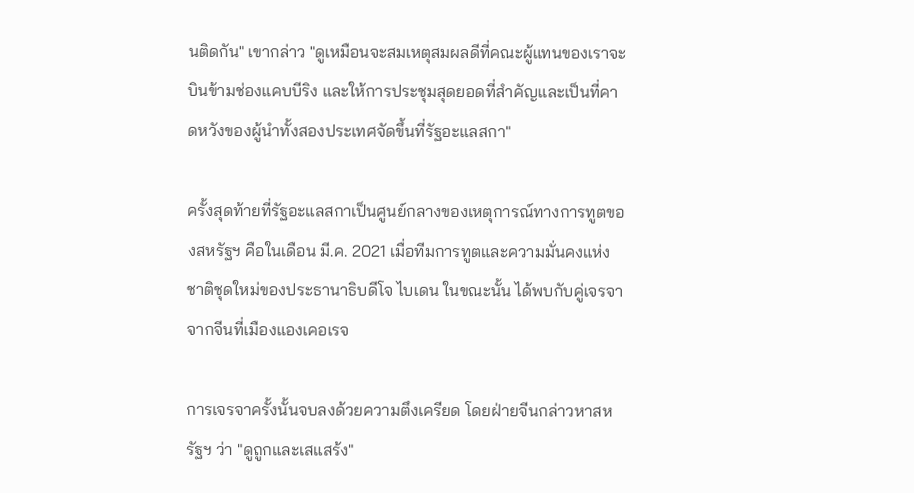นติดกัน" เขากล่าว "ดูเหมือนจะสมเหตุสมผลดีที่คณะผู้แทนของเราจะบินข้ามช่องแคบบีริง และให้การประชุมสุดยอดที่สำคัญและเป็นที่คาดหวังของผู้นำทั้งสองประเทศจัดขึ้นที่รัฐอะแลสกา"

ครั้งสุดท้ายที่รัฐอะแลสกาเป็นศูนย์กลางของเหตุการณ์ทางการทูตของสหรัฐฯ คือในเดือน มี.ค. 2021 เมื่อทีมการทูตและความมั่นคงแห่งชาติชุดใหม่ของประธานาธิบดีโจ ไบเดน ในขณะนั้น ได้พบกับคู่เจรจาจากจีนที่เมืองแองเคอเรจ

การเจรจาครั้งนั้นจบลงด้วยความตึงเครียด โดยฝ่ายจีนกล่าวหาสหรัฐฯ ว่า "ดูถูกและเสแสร้ง"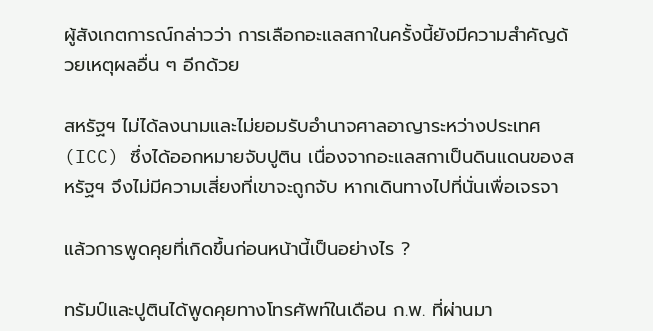ผู้สังเกตการณ์กล่าวว่า การเลือกอะแลสกาในครั้งนี้ยังมีความสำคัญด้วยเหตุผลอื่น ๆ อีกด้วย

สหรัฐฯ ไม่ได้ลงนามและไม่ยอมรับอำนาจศาลอาญาระหว่างประเทศ (ICC) ซึ่งได้ออกหมายจับปูติน เนื่องจากอะแลสกาเป็นดินแดนของสหรัฐฯ จึงไม่มีความเสี่ยงที่เขาจะถูกจับ หากเดินทางไปที่นั่นเพื่อเจรจา

แล้วการพูดคุยที่เกิดขึ้นก่อนหน้านี้เป็นอย่างไร ?

ทรัมป์และปูตินได้พูดคุยทางโทรศัพท์ในเดือน ก.พ. ที่ผ่านมา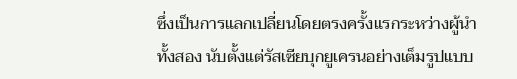ซึ่งเป็นการแลกเปลี่ยนโดยตรงครั้งแรกระหว่างผู้นำทั้งสอง นับตั้งแต่รัสเซียบุกยูเครนอย่างเต็มรูปแบบ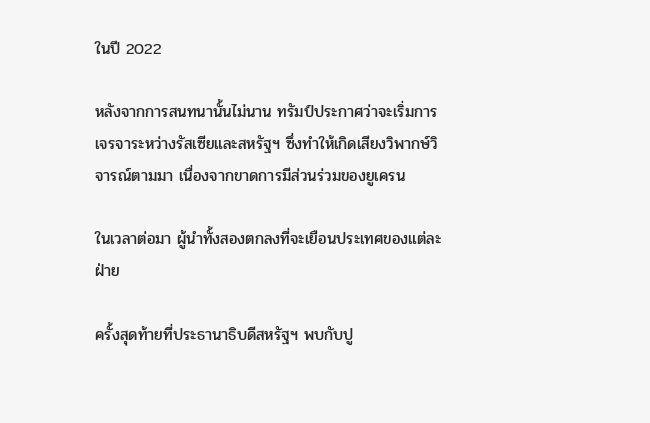ในปี 2022

หลังจากการสนทนานั้นไม่นาน ทรัมป์ประกาศว่าจะเริ่มการเจรจาระหว่างรัสเซียและสหรัฐฯ ซึ่งทำให้เกิดเสียงวิพากษ์วิจารณ์ตามมา เนื่องจากขาดการมีส่วนร่วมของยูเครน

ในเวลาต่อมา ผู้นำทั้งสองตกลงที่จะเยือนประเทศของแต่ละฝ่าย

ครั้งสุดท้ายที่ประธานาธิบดีสหรัฐฯ พบกับปู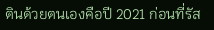ตินด้วยตนเองคือปี 2021 ก่อนที่รัส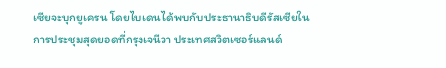เซียจะบุกยูเครน โดยไบเดนได้พบกับประธานาธิบดีรัสเซียในการประชุมสุดยอดที่กรุงเจนีวา ประเทศสวิตเซอร์แลนด์